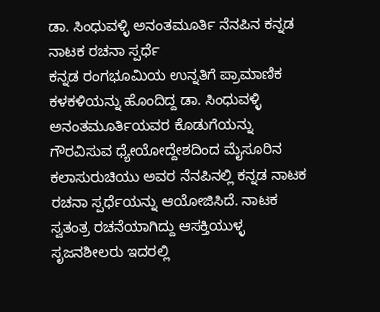ಡಾ. ಸಿಂಧುವಳ್ಳಿ ಅನಂತಮೂರ್ತಿ ನೆನಪಿನ ಕನ್ನಡ ನಾಟಕ ರಚನಾ ಸ್ಪರ್ಧೆ
ಕನ್ನಡ ರಂಗಭೂಮಿಯ ಉನ್ನತಿಗೆ ಪ್ರಾಮಾಣಿಕ ಕಳಕಳಿಯನ್ನು ಹೊಂದಿದ್ದ ಡಾ. ಸಿಂಧುವಳ್ಳಿ ಅನಂತಮೂರ್ತಿಯವರ ಕೊಡುಗೆಯನ್ನು ಗೌರವಿಸುವ ಧ್ಯೇಯೋದ್ದೇಶದಿಂದ ಮೈಸೂರಿನ ಕಲಾಸುರುಚಿಯು ಅವರ ನೆನಪಿನಲ್ಲಿ ಕನ್ನಡ ನಾಟಕ ರಚನಾ ಸ್ಪರ್ಧೆಯನ್ನು ಆಯೋಜಿಸಿದೆ. ನಾಟಕ ಸ್ವತಂತ್ರ ರಚನೆಯಾಗಿದ್ದು ಆಸಕ್ತಿಯುಳ್ಳ ಸೃಜನಶೀಲರು ಇದರಲ್ಲಿ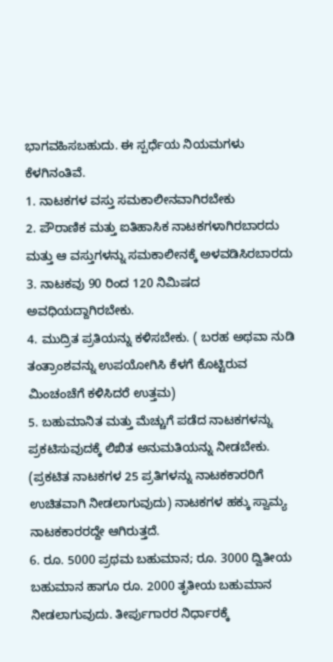ಭಾಗವಹಿಸಬಹುದು. ಈ ಸ್ಪರ್ಧೆಯ ನಿಯಮಗಳು ಕೆಳಗಿನಂತಿವೆ.
1. ನಾಟಕಗಳ ವಸ್ತು ಸಮಕಾಲೀನವಾಗಿರಬೇಕು
2. ಪೌರಾಣಿಕ ಮತ್ತು ಐತಿಹಾಸಿಕ ನಾಟಕಗಳಾಗಿರಬಾರದು ಮತ್ತು ಆ ವಸ್ತುಗಳನ್ನು ಸಮಕಾಲೀನಕ್ಕೆ ಅಳವಡಿಸಿರಬಾರದು
3. ನಾಟಕವು 90 ರಿಂದ 120 ನಿಮಿಷದ ಅವಧಿಯದ್ದಾಗಿರಬೇಕು.
4. ಮುದ್ರಿತ ಪ್ರತಿಯನ್ನು ಕಳಿಸಬೇಕು. ( ಬರಹ ಅಥವಾ ನುಡಿ ತಂತ್ರಾಂಶವನ್ನು ಉಪಯೋಗಿಸಿ ಕೆಳಗೆ ಕೊಟ್ಟಿರುವ ಮಿಂಚಂಚೆಗೆ ಕಳಿಸಿದರೆ ಉತ್ತಮ)
5. ಬಹುಮಾನಿತ ಮತ್ತು ಮೆಚ್ಚುಗೆ ಪಡೆದ ನಾಟಕಗಳನ್ನು ಪ್ರಕಟಿಸುವುದಕ್ಕೆ ಲಿಖಿತ ಅನುಮತಿಯನ್ನು ನೀಡಬೇಕು. (ಪ್ರಕಟಿತ ನಾಟಕಗಳ 25 ಪ್ರತಿಗಳನ್ನು ನಾಟಕಕಾರರಿಗೆ ಉಚಿತವಾಗಿ ನೀಡಲಾಗುವುದು) ನಾಟಕಗಳ ಹಕ್ಕು ಸ್ವಾಮ್ಯ ನಾಟಕಕಾರರದ್ದೇ ಆಗಿರುತ್ತದೆ.
6. ರೂ. 5000 ಪ್ರಥಮ ಬಹುಮಾನ; ರೂ. 3000 ದ್ವಿತೀಯ ಬಹುಮಾನ ಹಾಗೂ ರೂ. 2000 ತೃತೀಯ ಬಹುಮಾನ ನೀಡಲಾಗುವುದು. ತೀರ್ಪುಗಾರರ ನಿರ್ಧಾರಕ್ಕೆ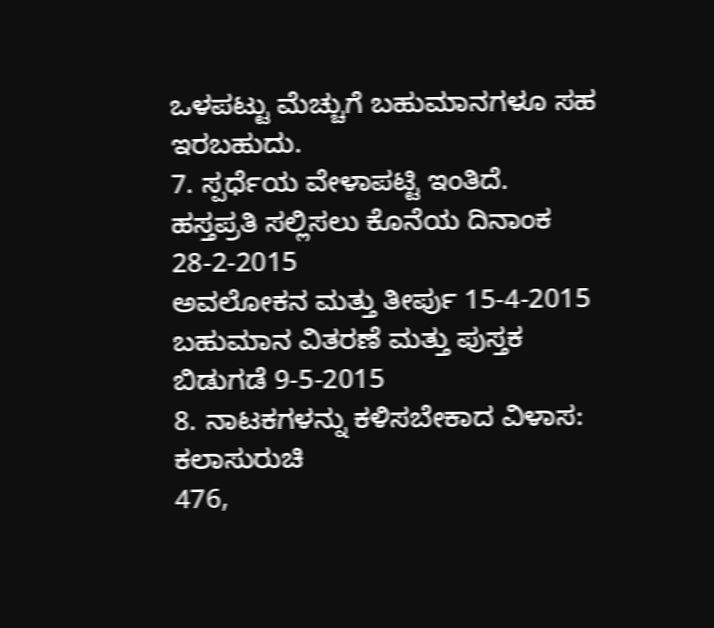ಒಳಪಟ್ಟು ಮೆಚ್ಚುಗೆ ಬಹುಮಾನಗಳೂ ಸಹ ಇರಬಹುದು.
7. ಸ್ಪರ್ಧೆಯ ವೇಳಾಪಟ್ಟಿ ಇಂತಿದೆ.
ಹಸ್ತಪ್ರತಿ ಸಲ್ಲಿಸಲು ಕೊನೆಯ ದಿನಾಂಕ 28-2-2015
ಅವಲೋಕನ ಮತ್ತು ತೀರ್ಪು 15-4-2015
ಬಹುಮಾನ ವಿತರಣೆ ಮತ್ತು ಪುಸ್ತಕ ಬಿಡುಗಡೆ 9-5-2015
8. ನಾಟಕಗಳನ್ನು ಕಳಿಸಬೇಕಾದ ವಿಳಾಸ:
ಕಲಾಸುರುಚಿ
476,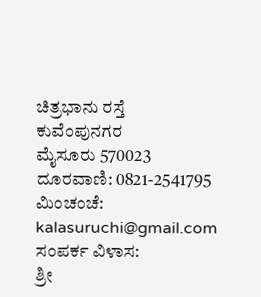ಚಿತ್ರಭಾನು ರಸ್ತೆ
ಕುವೆಂಪುನಗರ
ಮೈಸೂರು 570023
ದೂರವಾಣಿ: 0821-2541795
ಮಿಂಚಂಚೆ: kalasuruchi@gmail.com
ಸಂಪರ್ಕ ವಿಳಾಸ:
ಶ್ರೀ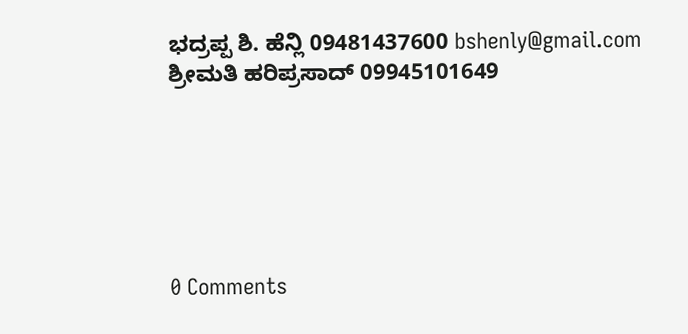ಭದ್ರಪ್ಪ ಶಿ. ಹೆನ್ಲಿ 09481437600 bshenly@gmail.com
ಶ್ರೀಮತಿ ಹರಿಪ್ರಸಾದ್ 09945101649






0 Comments